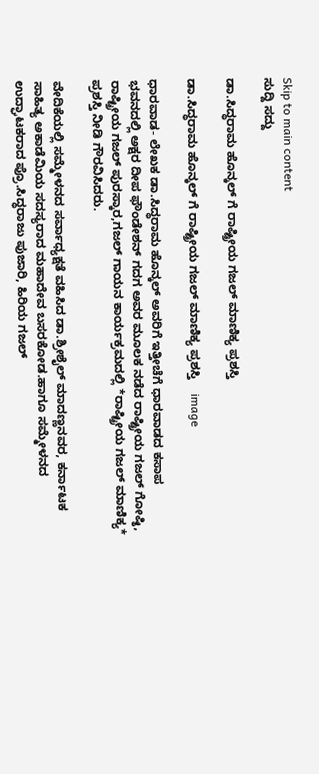Skip to main content
ಸುದ್ದಿ ಸದ್ದು

ಡಾ.ಸಿದ್ಧರಾಮ ಹೊನ್ಕಲ್ ಗೆ ರಾಷ್ಟ್ರೀಯ ಗಜಲ್ ಮಾಣಿಕ್ಯ ಪ್ರಶಸ್ತಿ

ಡಾ.ಸಿದ್ಧರಾಮ ಹೊನ್ಕಲ್ ಗೆ ರಾಷ್ಟ್ರೀಯ ಗಜಲ್ ಮಾಣಿಕ್ಯ ಪ್ರಶಸ್ತಿ    image

ಧಾರವಾಡ- ಲೇಖಕ ಡಾ.ಸಿದ್ಧರಾಮ ಹೊನ್ಕಲ್ ಅವರಿಗೆ ಇತ್ತೀಚೆಗೆ ಧಾರವಾಡದ ಕಸಾಪ ಭವನದಲ್ಲಿ ಅಕ್ಷರ ದೀಪ ಫೌಂಡೇಶನ್ ಗದಗ ಅವರ ಮೂಲಕ ನಡೆದ ರಾಷ್ಟ್ರೀಯ ಗಜಲ್ ಗೋಷ್ಠಿ, ರಾಷ್ಟ್ರೀಯ ಗಜಲ್ ಪುರಸ್ಕಾರ,ಗಜಲ್ ಗಾಯನ ಕಾರ್ಯಕ್ರಮದಲ್ಲಿ *ರಾಷ್ಟ್ರೀಯ ಗಜಲ್ ಮಾಣಿಕ್ಯ* ಪ್ರಶಸ್ತಿ ನೀಡಿ ಗೌರವಿಸಿದರು.

ವೇದಿಕೆಯಲ್ಲಿ ಸಮ್ಮೇಳನದ ಸರ್ವಾಧ್ಯಕ್ಷತೆ ವಹಿಸಿದ ಡಾ.ಶ್ರೀಶೈಲ್ ಮಾದಣ್ಣನವರ, ಕರ್ನಾಟಕ ಸಾಹಿತ್ಯ ಅಕಾಡೆಮಿಯ ಸದಸ್ಯರಾದ ಮಹಾದೇವ ಬಸರಕೋಡ.ಹಾಗೂ ಸಮ್ಮೇಳನದ ಉದ್ಘಾಟಕರಾದ ಪ್ರೊ.ಸಿದ್ಧರಾಜು ಪುಜಾರಿ, ಹಿರಿಯ ಗಜಲ್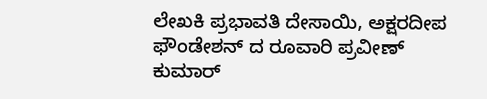ಲೇಖಕಿ ಪ್ರಭಾವತಿ ದೇಸಾಯಿ, ಅಕ್ಷರದೀಪ ಫೌಂಡೇಶನ್ ದ ರೂವಾರಿ ಪ್ರವೀಣ್ ಕುಮಾರ್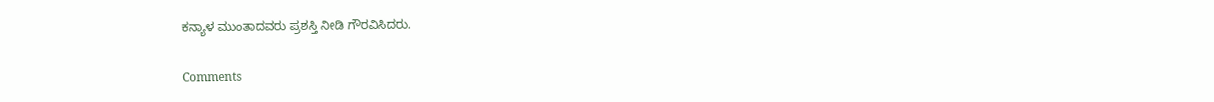ಕನ್ಯಾಳ ಮುಂತಾದವರು ಪ್ರಶಸ್ತಿ ನೀಡಿ ಗೌರವಿಸಿದರು.

Comments